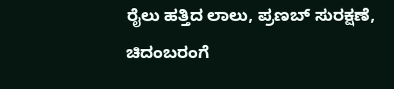ರೈಲು ಹತ್ತಿದ ಲಾಲು, ಪ್ರಣಬ್ ಸುರಕ್ಷಣೆ, ಚಿದಂಬರಂಗೆ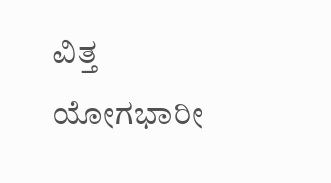ವಿತ್ತ ಯೋಗಭಾರೀ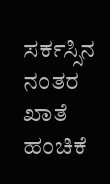ಸರ್ಕಸ್ಸಿನ ನಂತರ ಖಾತೆ ಹಂಚಿಕೆ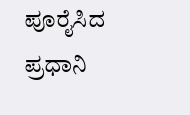ಪೂರೈಸಿದ ಪ್ರಧಾನಿ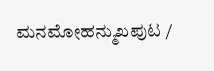ಮನಮೋಹನ್ಮುಖಪುಟ /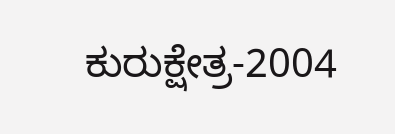ಕುರುಕ್ಷೇತ್ರ-2004